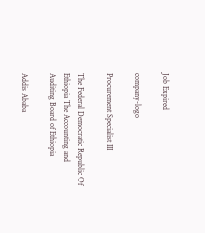Job Expired

company-logo

Procurement Specialist III

The Federal Democratic Republic Of Ethiopia The Accounting and Auditing Board of Ethiopia

Addis Ababa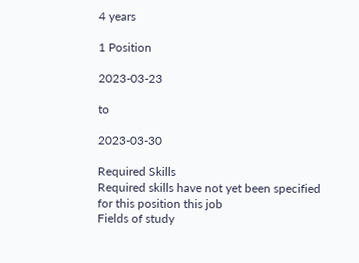4 years

1 Position

2023-03-23

to

2023-03-30

Required Skills
Required skills have not yet been specified for this position this job
Fields of study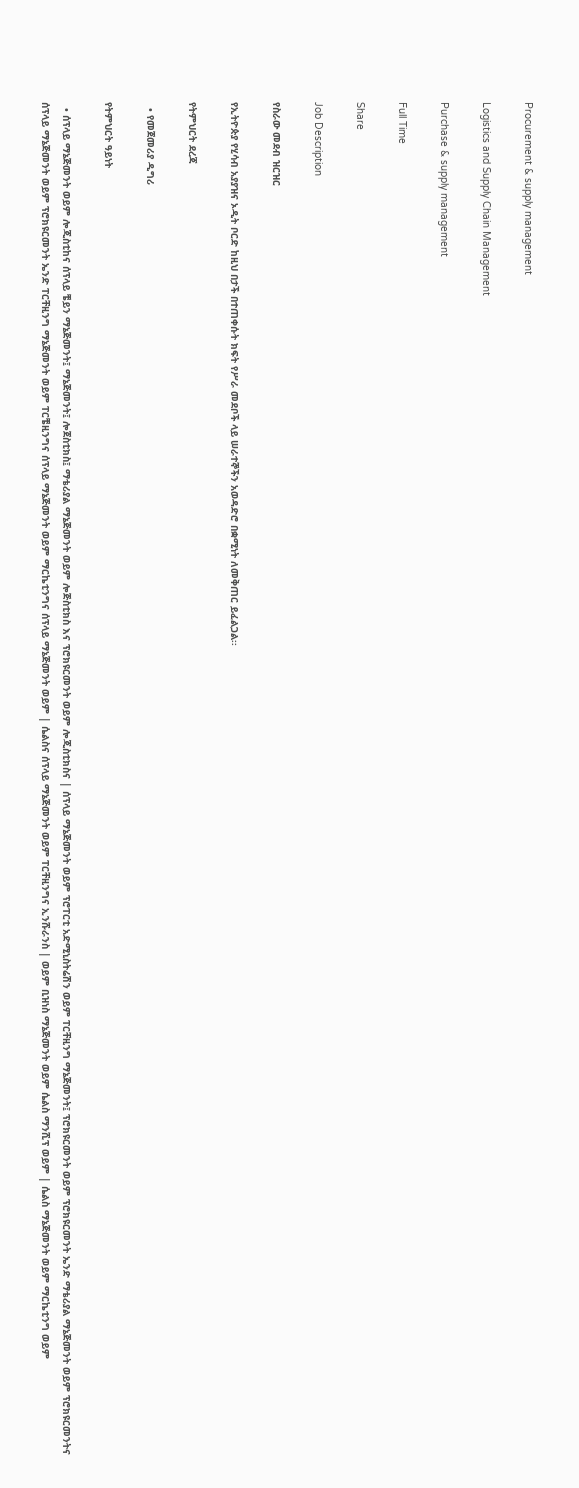Procurement & supply management

Logistics and Supply Chain Management

Purchase & supply management

Full Time

Share

Job Description

የስራው መደብ ዝርዝር

የኢትዮጵያ የሂሳብ አያያዝና ኦዲት ቦርድ ከዚህ በታች በተጠቀሱት ክፍት የሥራ መደቦች ላይ ሠራተኞችን አወዳድሮ በቋሚነት ለመቅጠር ይፈልጋል፡፡

የትምህርት ደረጃ

  • የመጀመሪያ ዲግሪ

የትምህርት ዓይነት

  • ሰፕላይ ማኔጅመንት ወይም ሎጂስቲከና ሰፕላይ ቼይን ማኔጅመንት፤ ማኔጅመንት፤ ሎጀስቲክስ፤ ማቴሪያል ማኔጅመንት ወይም ሎጅስቲክስ እና ፕሮክዩርመንት ወይም ሎጂስቲክስና | ሰፕላይ ማኔጅመንት ወይም ፕሮፐርቲ አድሚኒስትሬሽን ወይም ፐርቸዚንግ ማኔጅመንት፤ ፕሮክዩርመንት ወይም ፕሮክዩርመንት ኤንድ ማቴሪያል ማኔጅመንት ወይም ፕሮክዩርመንትና ሰፕላይ ማኔጅመንት ወይም ፕሮክዩርመንት ኤንድ ፐርቸዚንግ ማኔጅመንት ወይም ፐርቼዚንግና ሰፕላይ ማኔጅመንት ወይም ማርኬቲንግና ሰፕላይ ማኔጅመንት ወይም | ሴልስና ሰፕላይ ማኔጅመንት ወይም ፐርቸዚንግና ኢንሹራንስ | ወይም ቢዝነስ ማኔጅመንት ወይም ሴልስ ማንሺፕ ወይም | ሴልስ ማኔጅመንት ወይም ማርኬቲንግ ወይም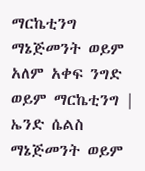ማርኬቲንግ ማኔጅመንት ወይም አለም አቀፍ ንግድ ወይም ማርኬቲንግ | ኤንድ ሴልስ ማኔጅመንት ወይም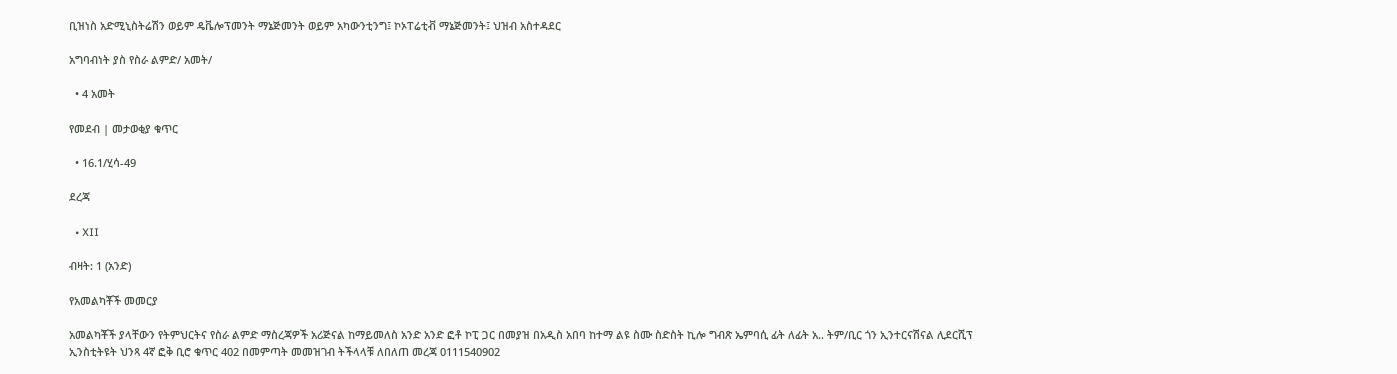ቢዝነስ አድሚኒስትሬሽን ወይም ዴቬሎፕመንት ማኔጅመንት ወይም አካውንቲንግ፤ ኮኦፐሬቲቭ ማኔጅመንት፤ ህዝብ አስተዳደር

አግባብነት ያስ የስራ ልምድ/ አመት/

  • 4 አመት

የመደብ | መታወቂያ ቁጥር

  • 16.1/ሂሳ-49

ደረጃ

  • XII

ብዛት: 1 (አንድ)

የአመልካቾች መመርያ

አመልካቾች ያላቸውን የትምህርትና የስራ ልምድ ማስረጃዎች አሪጅናል ከማይመለስ አንድ አንድ ፎቶ ኮፒ ጋር በመያዝ በአዲስ አበባ ከተማ ልዩ ስሙ ስድስት ኪሎ ግብጽ ኤምባሲ ፊት ለፊት አ.. ትም/ቢር ጎን ኢንተርናሽናል ሊደርሺፕ ኢንስቲትዩት ህንጻ 4ኛ ፎቅ ቢሮ ቁጥር 402 በመምጣት መመዝገብ ትችላላቹ ለበለጠ መረጃ 0111540902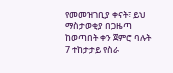የመመዝገቢያ ቀናት፣ ይህ ማስታወቂያ በጋዜጣ ከወጣበት ቀን ጀምሮ ባሉት 7 ተከታታይ የስራ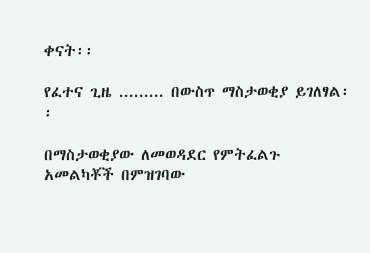ቀናት፡፡

የፈተና ጊዜ ......... በውስጥ ማስታወቂያ ይገለፃል፡፡

በማስታወቂያው ለመወዳደር የምትፈልጉ አመልካቾች በምዝገባው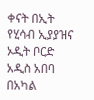ቀናት በኢት የሂሳብ ኢያያዝና ኦዲት ቦርድ አዲስ አበባ በአካል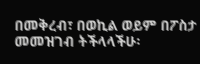በመቅረብ፣ በወኪል ወይም በፖስታ መመዝገብ ትችላላችሁ፡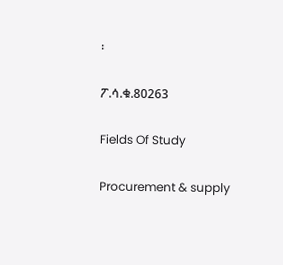፡

ፖ.ሳ.ቁ.80263

Fields Of Study

Procurement & supply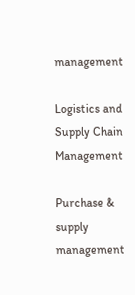management

Logistics and Supply Chain Management

Purchase & supply management